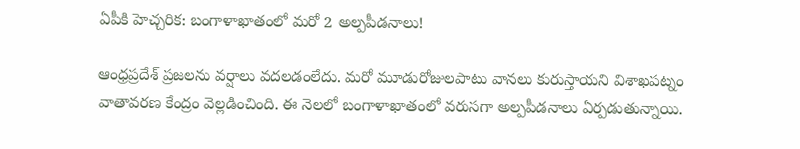ఏపీకి హెచ్చరిక: బంగాళాఖాతంలో మరో 2 అల్పపీడనాలు!

ఆంధ్రప్రదేశ్‌ ప్రజలను వర్షాలు వదలడంలేదు. మరో మూడురోజులపాటు వానలు కురుస్తాయని విశాఖపట్నం వాతావరణ కేంద్రం వెల్లడించింది. ఈ నెలలో బంగాళాఖాతంలో వరుసగా అల్పపీడనాలు ఏర్పడుతున్నాయి.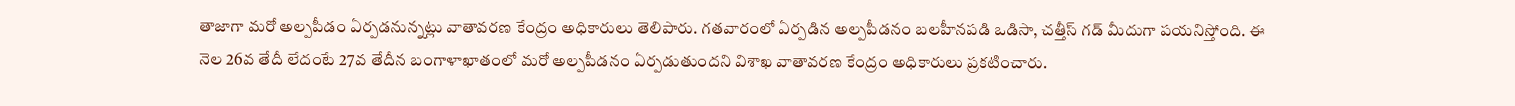తాజాగా మరో అల్పపీడం ఏర్పడనున్నట్లు వాతావరణ కేంద్రం అధికారులు తెలిపారు. గతవారంలో ఏర్పడిన అల్పపీడనం బలహీనపడి ఒడిసా, చత్తీస్ గడ్ మీదుగా పయనిస్తోంది. ఈ నెల 26వ తేదీ లేదంటే 27వ తేదీన బంగాళాఖాతంలో మరో అల్పపీడనం ఏర్పడుతుందని విశాఖ వాతావరణ కేంద్రం అధికారులు ప్రకటించారు.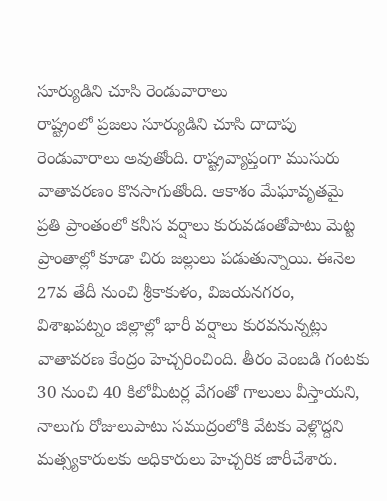సూర్యుడిని చూసి రెండువారాలు
రాష్ట్రంలో ప్రజలు సూర్యుడిని చూసి దాదాపు రెండువారాలు అవుతోంది. రాష్ట్రవ్యాప్తంగా ముసురు వాతావరణం కొనసాగుతోంది. ఆకాశం మేఘావృతమై ప్రతి ప్రాంతంలో కనీస వర్షాలు కురువడంతోపాటు మెట్ట ప్రాంతాల్లో కూడా చిరు జల్లులు పడుతున్నాయి. ఈనెల 27వ తేదీ నుంచి శ్రీకాకుళం, విజయనగరం, విశాఖపట్నం జిల్లాల్లో భారీ వర్షాలు కురవనున్నట్లు వాతావరణ కేంద్రం హెచ్చరించింది. తీరం వెంబడి గంటకు 30 నుంచి 40 కిలోమీటర్ల వేగంతో గాలులు వీస్తాయని, నాలుగు రోజులుపాటు సముద్రంలోకి వేటకు వెళ్లొద్దని మత్స్యకారులకు అధికారులు హెచ్చరిక జారీచేశారు.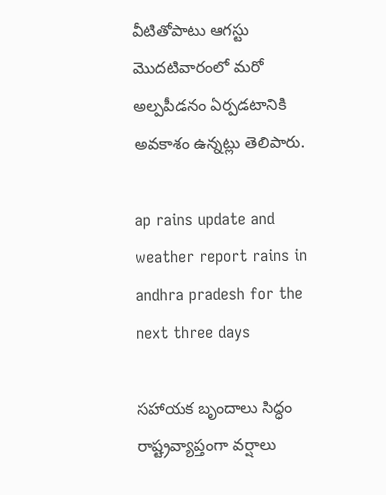వీటితోపాటు ఆగస్టు మొదటివారంలో మరో అల్పపీడనం ఏర్పడటానికి అవకాశం ఉన్నట్లు తెలిపారు.

ap rains update and weather report rains in andhra pradesh for the next three days

సహాయక బృందాలు సిద్ధం
రాష్ట్రవ్యాప్తంగా వర్షాలు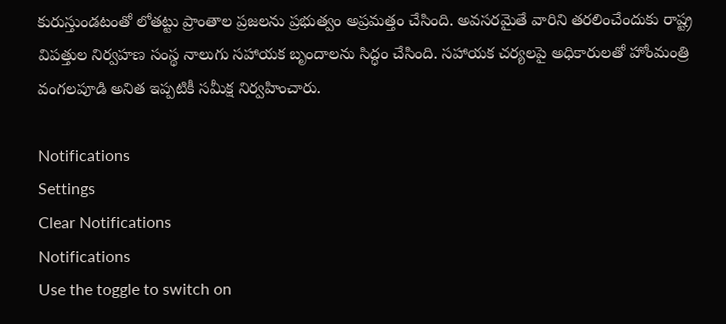కురుస్తుండటంతో లోతట్టు ప్రాంతాల ప్రజలను ప్రభుత్వం అప్రమత్తం చేసింది. అవసరమైతే వారిని తరలించేందుకు రాష్ట్ర విపత్తుల నిర్వహణ సంస్థ నాలుగు సహాయక బృందాలను సిద్ధం చేసింది. సహాయక చర్యలపై అధికారులతో హోంమంత్రి వంగలపూడి అనిత ఇప్పటికీ సమీక్ష నిర్వహించారు.

Notifications
Settings
Clear Notifications
Notifications
Use the toggle to switch on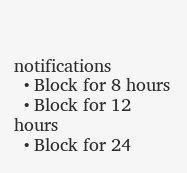notifications
  • Block for 8 hours
  • Block for 12 hours
  • Block for 24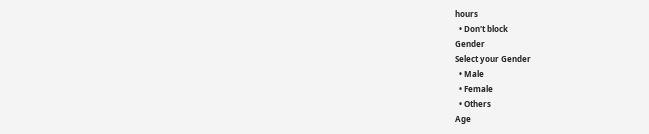hours
  • Don't block
Gender
Select your Gender
  • Male
  • Female
  • Others
Age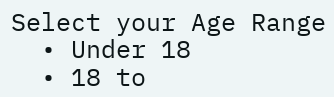Select your Age Range
  • Under 18
  • 18 to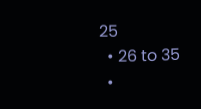25
  • 26 to 35
  •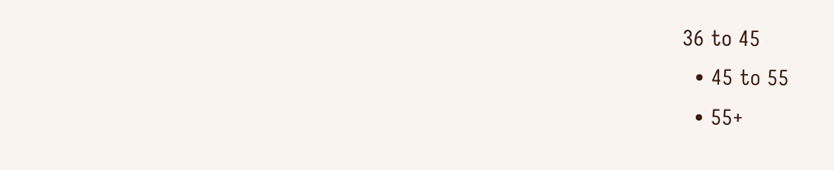36 to 45
  • 45 to 55
  • 55+